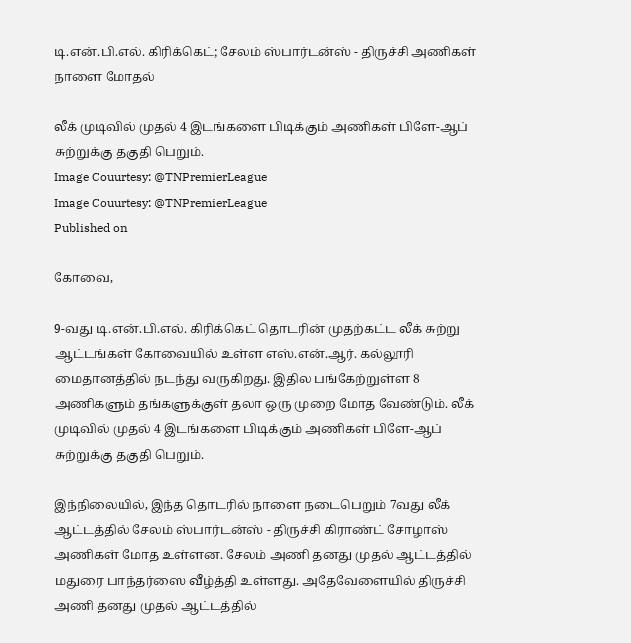டி.என்.பி.எல். கிரிக்கெட்; சேலம் ஸ்பார்டன்ஸ் - திருச்சி அணிகள் நாளை மோதல்

லீக் முடிவில் முதல் 4 இடங்களை பிடிக்கும் அணிகள் பிளே-ஆப் சுற்றுக்கு தகுதி பெறும்.
Image Couurtesy: @TNPremierLeague
Image Couurtesy: @TNPremierLeague
Published on

கோவை,

9-வது டி.என்.பி.எல். கிரிக்கெட் தொடரின் முதற்கட்ட லீக் சுற்று ஆட்டங்கள் கோவையில் உள்ள எஸ்.என்.ஆர். கல்லூரி மைதானத்தில் நடந்து வருகிறது. இதில பங்கேற்றுள்ள 8 அணிகளும் தங்களுக்குள் தலா ஒரு முறை மோத வேண்டும். லீக் முடிவில் முதல் 4 இடங்களை பிடிக்கும் அணிகள் பிளே-ஆப் சுற்றுக்கு தகுதி பெறும்.

இந்நிலையில், இந்த தொடரில் நாளை நடைபெறும் 7வது லீக் ஆட்டத்தில் சேலம் ஸ்பார்டன்ஸ் - திருச்சி கிராண்ட் சோழாஸ் அணிகள் மோத உள்ளன. சேலம் அணி தனது முதல் ஆட்டத்தில் மதுரை பாந்தர்ஸை வீழ்த்தி உள்ளது. அதேவேளையில் திருச்சி அணி தனது முதல் ஆட்டத்தில்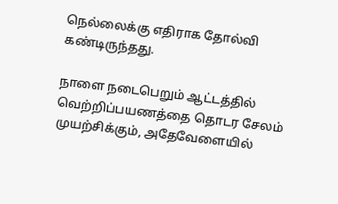நெல்லைக்கு எதிராக தோல்வி கண்டிருந்தது.

நாளை நடைபெறும் ஆட்டத்தில் வெற்றிப்பயணத்தை தொடர சேலம் முயற்சிக்கும், அதேவேளையில்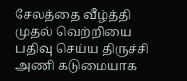சேலத்தை வீழ்த்தி முதல் வெற்றியை பதிவு செய்ய திருச்சி அணி கடுமையாக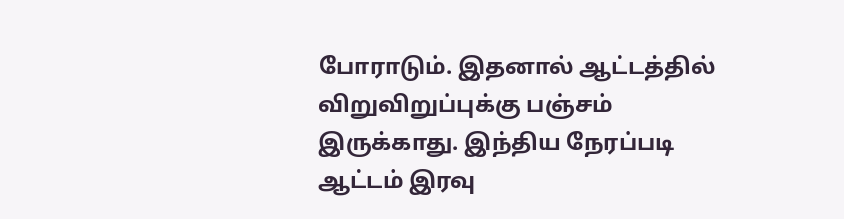போராடும். இதனால் ஆட்டத்தில் விறுவிறுப்புக்கு பஞ்சம் இருக்காது. இந்திய நேரப்படி ஆட்டம் இரவு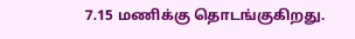7.15 மணிக்கு தொடங்குகிறது.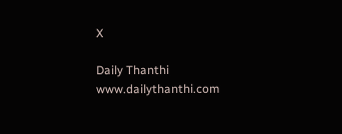X

Daily Thanthi
www.dailythanthi.com